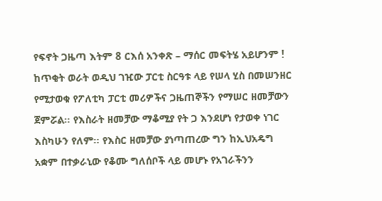የፍኖት ጋዜጣ እትም 8 ርእሰ አንቀጽ – ማሰር መፍትሄ አይሆንም !
ከጥቂት ወራት ወዲህ ገዢው ፓርቲ ስርዓቱ ላይ የሠላ ሂስ በመሠንዘር የሚታወቁ የፖለቲካ ፓርቲ መሪዎችና ጋዜጠኞችን የማሠር ዘመቻውን ጀምሯል፡፡ የእስራት ዘመቻው ማቆሚያ የት ጋ እንደሆነ የታወቀ ነገር እስካሁን የለም፡፡ የእስር ዘመቻው ያነጣጠረው ግን ከኢህአዴግ አቋም በተቃራኒው የቆሙ ግለሰቦች ላይ መሆኑ የአገራችንን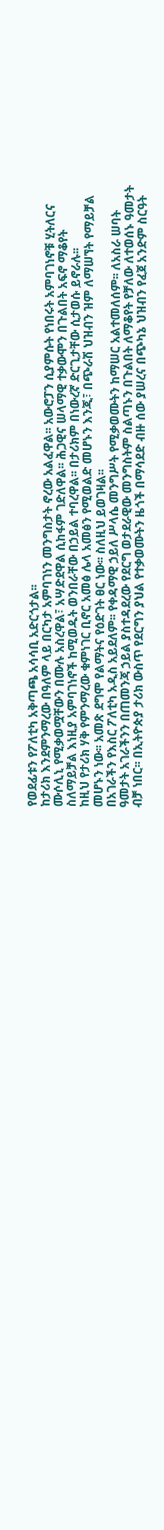የወደፊቱን የፖለቲካ አቅጣጫ አሳሳቢ አድርጎታል፡፡
ከታሪክ እንደምንማረው በዓለም ላይ በርካታ አምባገነን መንግስታት ኖረው አልፈዋል፡፡ አውሮፓን ሲያምሱት የነበሩት አምባገነኖቹ ሂትለርና ሙሶሊኒ የሚቃወሟቸውን በሙሉ አስረዋል፣ አሣድደዋል ሲከፋም ገድለዋል፡፡ ሕጋዊና ሠላማዊ ተቃውሞን በጉልበት አፍኖ ማቆየት ስለማይቻል እነዚያ አምባገነኖች ከሚወዱት ወንበራቸው በኃይል ተባረዋል፡፡ በታሪክም በነውረኛ ድርጊታቸው ሲታወሱ ይኖራሉ፡፡
ከዚህ የታሪክ ሃቅ የምንማረው ቁምነገር ቢኖር አመፅ ሌላ አመፅን የሚወልድ መሆኑን እንጂ፣ በጭራሽ ህዝብን ዝም ለማሠኘት የማይቻል መሆኑን ነው፡፡ አመጽ ደግሞ የልማትና የዕድገት ፀር ነው፡፡ ስለዚህ ይወገዛል፡፡
በአገራችን የእስር ፖለቲካ አዲስ አይደለም፡፡ የቀዳማዊ ኃይለ ሥላሴ መንግሥት የሚቃወሙትን ከማሠር አልተመለሰም፡፡ ለአስራ ሠባት ዓመታት አገራችንን በጠመንጃ ኃይል ያስተዳደረው የደርግ ወታደራዊው መንግስትም ስልጣኑን በጉልበት ለማቆየት የቻለው ለተወሰኑ ዓመታት ብቻ ነበር፡፡ በኢትዮጵያ ታሪክ ውስጥ የደርግን ያህል የተቃወሙትን ዜጎች በማሳደድ ብዙ ሰው ያሠረና በጭካኔ ህዝብን የፈጀ አንድም ስርዓት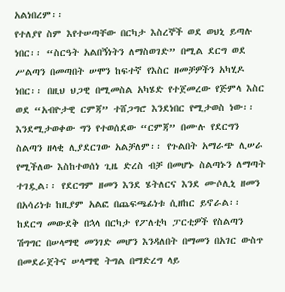አልነበረም፡፡
የተለያየ ስም እየተሠጣቸው በርካታ እስረኞች ወደ ወህኒ ይጣሉ ነበር፡፡ “ስርዓት አልበኝነትን ለማስወገድ” በሚል ደርግ ወደ ሥልጣን በመጣበት ሠሞን ከፍተኛ የእስር ዘመቻዎችን አካሂዶ ነበር፡፡ በዚህ ህጋዊ በሚመስል አካሄድ የተጀመረው የጅምላ እስር ወደ “አብዮታዊ ርምጃ” ተሸጋግሮ እንደነበር የሚታወስ ነው፡፡ እንደሚታወቀው ግን የተወሰደው “ርምጃ” በሙሉ የደርግን ስልጣን ዘላቂ ሊያደርገው አልቻለም፡፡ የጉልበት አማራጭ ሊሠራ የሚችለው እስከተወሰነ ጊዜ ድረስ ብቻ በመሆኑ ስልጣኑን ለማጣት ተገዷል፡፡ የደርግም ዘመን እንደ ሄትለርና እንደ ሙሶሊኒ ዘመን በአሳሪነቱ ከዚያም አልፎ በጨፍጫፊነቱ ሲዘከር ይኖራል፡፡
ከደርግ መውደቅ በኋላ በርካታ የፖለቲካ ፓርቲዎች የስልጣን ሽግግር በሠላማዊ መንገድ መሆን እንዳለበት በማመን በአገር ውስጥ በመደራጀትና ሠላማዊ ትግል በማድረግ ላይ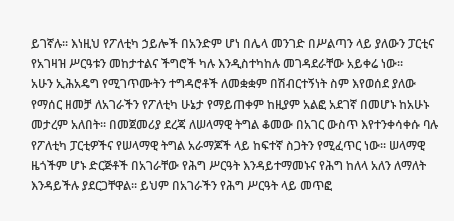ይገኛሉ፡፡ እነዚህ የፖለቲካ ኃይሎች በአንድም ሆነ በሌላ መንገድ በሥልጣን ላይ ያለውን ፓርቲና የአገዛዝ ሥርዓቱን መከታተልና ችግሮች ካሉ እንዲስተካከሉ መገዳደራቸው አይቀሬ ነው፡፡
አሁን ኢሕአዴግ የሚገጥሙትን ተግዳሮቶች ለመቋቋም በሽብርተኝነት ስም እየወሰደ ያለው የማሰር ዘመቻ ለአገራችን የፖለቲካ ሁኔታ የማይጠቀም ከዚያም አልፎ አደገኛ በመሆኑ ከአሁኑ መታረም አለበት፡፡ በመጀመሪያ ደረጃ ለሠላማዊ ትግል ቆመው በአገር ውስጥ እየተንቀሳቀሱ ባሉ የፖለቲካ ፓርቲዎችና የሠላማዊ ትግል አራማጆች ላይ ከፍተኛ ስጋትን የሚፈጥር ነው፡፡ ሠላማዊ ዜጎችም ሆኑ ድርጅቶች በአገራቸው የሕግ ሥርዓት እንዳይተማመኑና የሕግ ከለላ አለን ለማለት እንዳይችሉ ያደርጋቸዋል፡፡ ይህም በአገራችን የሕግ ሥርዓት ላይ መጥፎ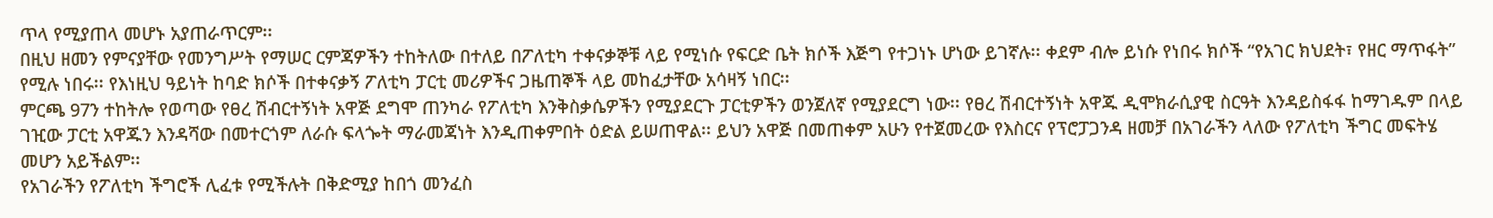ጥላ የሚያጠላ መሆኑ አያጠራጥርም፡፡
በዚህ ዘመን የምናያቸው የመንግሥት የማሠር ርምጃዎችን ተከትለው በተለይ በፖለቲካ ተቀናቃኞቹ ላይ የሚነሱ የፍርድ ቤት ክሶች እጅግ የተጋነኑ ሆነው ይገኛሉ፡፡ ቀደም ብሎ ይነሱ የነበሩ ክሶች “የአገር ክህደት፣ የዘር ማጥፋት” የሚሉ ነበሩ፡፡ የእነዚህ ዓይነት ከባድ ክሶች በተቀናቃኝ ፖለቲካ ፓርቲ መሪዎችና ጋዜጠኞች ላይ መከፈታቸው አሳዛኝ ነበር፡፡
ምርጫ 97ን ተከትሎ የወጣው የፀረ ሽብርተኝነት አዋጅ ደግሞ ጠንካራ የፖለቲካ እንቅስቃሴዎችን የሚያደርጉ ፓርቲዎችን ወንጀለኛ የሚያደርግ ነው፡፡ የፀረ ሽብርተኝነት አዋጁ ዲሞክራሲያዊ ስርዓት እንዳይስፋፋ ከማገዱም በላይ ገዢው ፓርቲ አዋጁን እንዳሻው በመተርጎም ለራሱ ፍላጐት ማራመጃነት እንዲጠቀምበት ዕድል ይሠጠዋል፡፡ ይህን አዋጅ በመጠቀም አሁን የተጀመረው የእስርና የፕሮፓጋንዳ ዘመቻ በአገራችን ላለው የፖለቲካ ችግር መፍትሄ መሆን አይችልም፡፡
የአገራችን የፖለቲካ ችግሮች ሊፈቱ የሚችሉት በቅድሚያ ከበጎ መንፈስ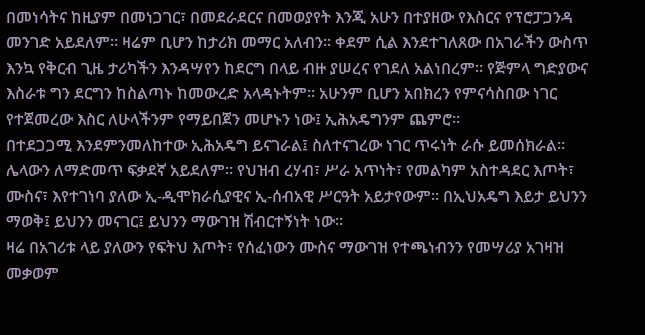በመነሳትና ከዚያም በመነጋገር፣ በመደራደርና በመወያየት እንጂ አሁን በተያዘው የእስርና የፕሮፓጋንዳ መንገድ አይደለም፡፡ ዛሬም ቢሆን ከታሪክ መማር አለብን፡፡ ቀደም ሲል እንደተገለጸው በአገራችን ውስጥ እንኳ የቅርብ ጊዜ ታሪካችን እንዳሣየን ከደርግ በላይ ብዙ ያሠረና የገደለ አልነበረም፡፡ የጅምላ ግድያውና እስራቱ ግን ደርግን ከስልጣኑ ከመውረድ አላዳኑትም፡፡ አሁንም ቢሆን አበክረን የምናሳስበው ነገር የተጀመረው እስር ለሁላችንም የማይበጀን መሆኑን ነው፤ ኢሕአዴግንም ጨምሮ፡፡
በተደጋጋሚ እንደምንመለከተው ኢሕአዴግ ይናገራል፤ ስለተናገረው ነገር ጥሩነት ራሱ ይመሰክራል፡፡ ሌላውን ለማድመጥ ፍቃደኛ አይደለም፡፡ የህዝብ ረሃብ፣ ሥራ አጥነት፣ የመልካም አስተዳደር እጦት፣ ሙስና፣ እየተገነባ ያለው ኢ-ዲሞክራሲያዊና ኢ-ሰብአዊ ሥርዓት አይታየውም፡፡ በኢህአዴግ እይታ ይህንን ማወቅ፤ ይህንን መናገር፤ ይህንን ማውገዝ ሽብርተኝነት ነው፡፡
ዛሬ በአገሪቱ ላይ ያለውን የፍትህ እጦት፣ የሰፈነውን ሙስና ማውገዝ የተጫነብንን የመሣሪያ አገዛዝ መቃወም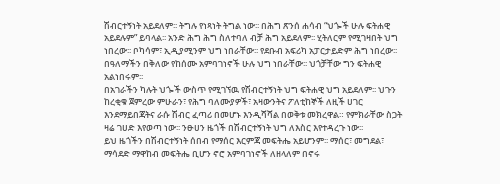ሽብርተኝነት አይደለም፡፡ ትግሉ የነጻነት ትግል ነው፡፡ በሕግ ጽንሰ ሐሳብ “ህጐች ሁሉ ፍትሐዊ አይደሉም” ይባላል፡፡ አንድ ሕግ ሕግ ስለተባለ ብቻ ሕግ አይደለም፡፡ ሂትለርም የሚገዛበት ህግ ነበረው፡፡ ቦካሳም፣ ኢዲያሚንም ህግ ነበራቸው፡፡ የደቡብ አፍሪካ አፓርታይድም ሕግ ነበረው፡፡ በዓለማችን በቅለው የከሰሙ አምባገነኖች ሁሉ ህግ ነበራቸው፡፡ ህጎቻቸው ግን ፍትሐዊ አልነበሩም፡፡
በአገራችን ካሉት ህጐች ውስጥ የሚገኘዉ የሽብርተኝነት ህግ ፍትሐዊ ህግ አይደለም፡፡ ህጉን ከረቂቁ ጀምረው ምሁራን፣ የሕግ ባለሙያዎች፣ አዛውንትና ፖለቲከኞች ለዚች ሀገር እንደማይበጃትና ራሱ ሽብር ፈጣሪ በመሆኑ እንዲሻሻል በወቅቱ መክረዋል። የምክራቸው ስጋት ዛሬ ገሀድ እየወጣ ነው፡፡ ንፁሀን ዜጎች በሽብርተኝነት ህግ ለእስር እየተዳረጉ ነው፡፡
ይህ ዜጎችን በሽብርተኝነት ሰበብ የማሰር እርምጃ መፍትሔ አይሆንም፡፡ ማሰር፣ መግደል፣ ማሳደድ ማዋከብ መፍትሔ ቢሆን ኖሮ አምባገነኖች ለዘላለም በኖሩ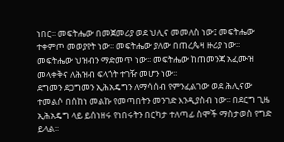ነበር፡፡ መፍትሔው በመጀመሪያ ወደ ህሊና መመለስ ነው፤ መፍትሔው ተቀምጦ መወያየት ነው፡፡ መፍትሔው ያለው በጠረጴዛ ዙሪያ ነው፡፡ መፍትሔው ህዝብን ማድመጥ ነው፡፡ መፍትሔው ከጠመንጃ አፈሙዝ መላቀቅና ለሕዝብ ፍላጎት ተገዥ መሆን ነው፡፡
ደግመን ደጋግመን ኢሕአዴግን ለማሳሰብ የምንፈልገው ወደ ሕሊናው ተመልሶ በሰከነ መልኩ የመጣበትን መንገድ እንዲያስብ ነው፡፡ በደርግ ጊዜ ኢሕአዴግ ላይ ይሰነዘሩ የነበሩትን በርካታ ተለጣፊ ስሞች ማስታወስ የግድ ይላል፡፡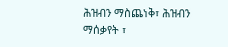ሕዝብን ማስጨነቅ፣ ሕዝብን ማሰቃየት ፣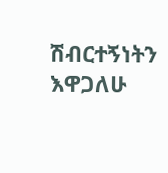ሽብርተኝነትን እዋጋለሁ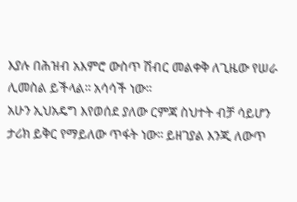እያሉ በሕዝብ አእምሮ ውስጥ ሽብር መልቀቅ ለጊዜው የሠራ ሊመስል ይችላል፡፡ አሳሳች ነው፡፡
አሁን ኢህአዴግ እየወሰደ ያለው ርምጃ ስህተት ብቻ ሳይሆን ታሪክ ይቅር የማይለው ጥፋት ነው፡፡ ይዘገያል እንጂ ለውጥ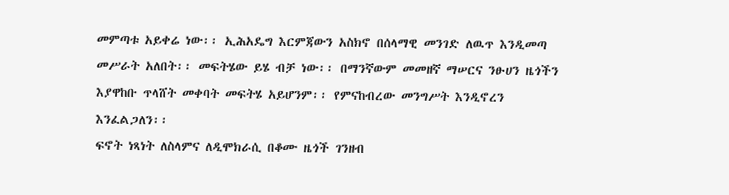መምጣቱ አይቀሬ ነው፡፡ ኢሕአዴግ እርምጃውን አስክኖ በሰላማዊ መንገድ ለዉጥ እንዲመጣ መሥራት አለበት፡፡ መፍትሄው ይሄ ብቻ ነው፡፡ በማንኛውም መመዘኛ ማሠርና ንፁሀን ዜጎችን እያዋከቡ ጥላሸት መቀባት መፍትሄ አይሆንም፡፡ የምናከብረው መንግሥት እንዲኖረን እንፈልጋለን፡፡
ፍኖት ነጻነት ለስላምና ለዲሞክራሲ በቆሙ ዜጎች ገንዘብ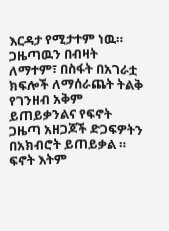እርዳታ የሚታተም ነዉ። ጋዜጣዉን በብዛት ለማተም፣ በስፋት በአገራቷ ክፍሎች ለማሰራጨት ትልቅ የገንዘብ አቅም ይጠይቃንልና የፍኖት ጋዜጣ አዘጋጆች ድጋፍዎትን በአክብሮት ይጠይቃል ።
ፍኖት እትም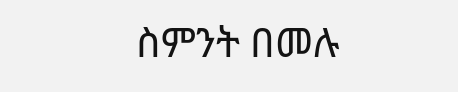ስምንት በመሉ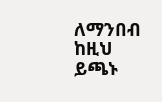ለማንበብ ከዚህ ይጫኑ